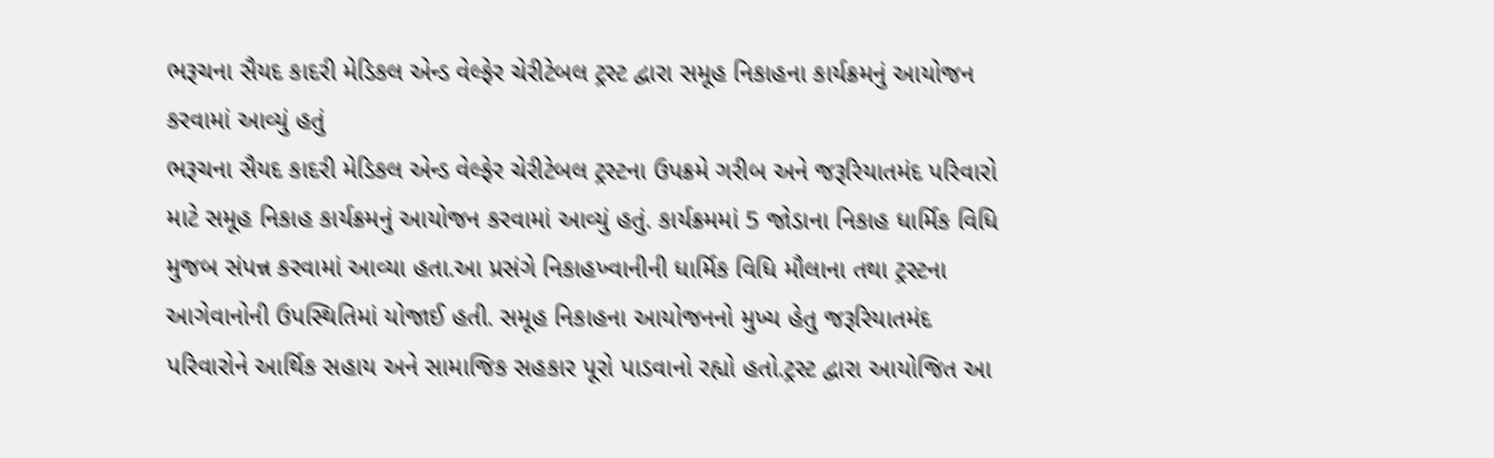ભરૂચના સૈયદ કાદરી મેડિકલ એન્ડ વેલ્ફેર ચેરીટેબલ ટ્રસ્ટ દ્વારા સમૂહ નિકાહના કાર્યક્રમનું આયોજન કરવામાં આવ્યું હતું
ભરૂચના સૈયદ કાદરી મેડિકલ એન્ડ વેલ્ફેર ચેરીટેબલ ટ્રસ્ટના ઉપક્રમે ગરીબ અને જરૂરિયાતમંદ પરિવારો માટે સમૂહ નિકાહ કાર્યક્રમનું આયોજન કરવામાં આવ્યું હતું. કાર્યક્રમમાં 5 જોડાના નિકાહ ધાર્મિક વિધિ મુજબ સંપન્ન કરવામાં આવ્યા હતા.આ પ્રસંગે નિકાહખ્વાનીની ધાર્મિક વિધિ મૌલાના તથા ટ્રસ્ટના આગેવાનોની ઉપસ્થિતિમાં યોજાઈ હતી. સમૂહ નિકાહના આયોજનનો મુખ્ય હેતુ જરૂરિયાતમંદ પરિવારોને આર્થિક સહાય અને સામાજિક સહકાર પૂરો પાડવાનો રહ્યો હતો.ટ્રસ્ટ દ્વારા આયોજિત આ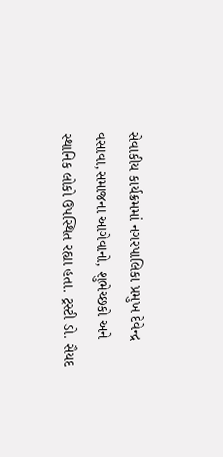સેવાકીય કાર્યક્રમમાં નગરપાલિકા પ્રમુખ દેવેન્દ્ર વસાવા,સમાજના આગેવાનો, શુભેચ્છકો અને સ્થાનિક લોકો ઉપસ્થિત રહ્યા હતા. ટ્રસ્ટી ડો. સૈયદ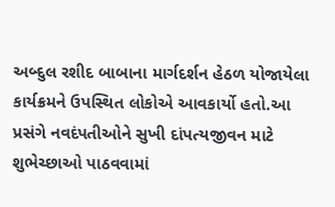અબ્દુલ રશીદ બાબાના માર્ગદર્શન હેઠળ યોજાયેલા કાર્યક્રમને ઉપસ્થિત લોકોએ આવકાર્યો હતો.આ પ્રસંગે નવદંપતીઓને સુખી દાંપત્યજીવન માટે શુભેચ્છાઓ પાઠવવામાં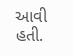આવી હતી.